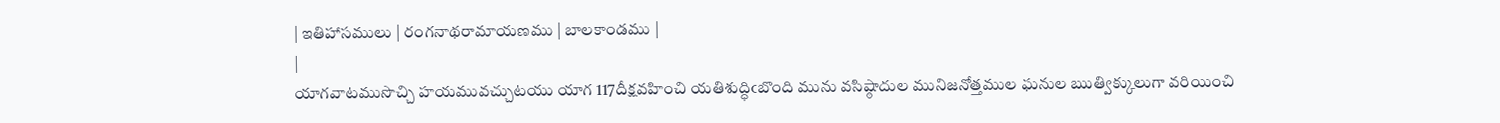| ఇతిహాసములు | రంగనాథరామాయణము | బాలకాండము |
|
యాగవాటముసొచ్చి హయమువచ్చుటయు యాగ 117దీక్షవహించి యతిశుద్ధిఁబొంది మును వసిష్ఠాదుల మునిజనోత్తముల ఘనుల ఋత్విక్కులుగా వరియించి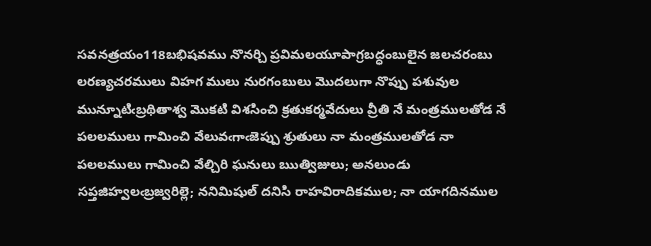సవనత్రయం118బభిషవము నొనర్చి ప్రవిమలయూపాగ్రబద్ధంబులైన జలచరంబు లరణ్యచరములు విహగ ములు నురగంబులు మొదలుగా నొప్పు పశువుల మున్నూటిఁబ్రథితాశ్వ మొకటి విశసించి క్రతుకర్మవేదులు వ్రీతి నే మంత్రములతోడ నే పలలములు గామించి వేలువఁగాఁజెప్పు శ్రుతులు నా మంత్రములతోడ నా పలలములు గామించి వేల్చిరి ఘనులు ఋత్విజులు; అనలుండు సప్తజిహ్వలఁబ్రజ్వరిల్లె; ననిమిషుల్ దనిసి రాహవిరాదికముల; నా యాగదినముల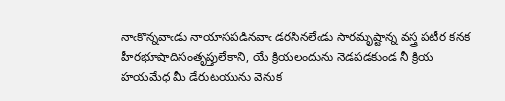నాఁకొన్నవాఁడు నాయాసపడినవాఁ డరసినలేఁడు సారమృష్టాన్న వస్త్ర పటీర కనక హీరభూషాదిసంతృప్తులేకాని, యే క్రియలందును నెడపడకుండ నీ క్రియ హయమేధ మీ డేరుటయును వెనుక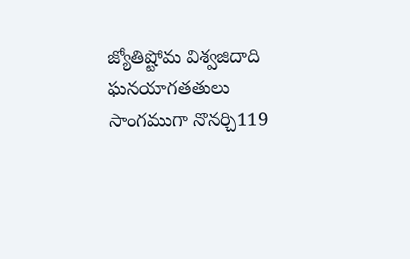జ్యోతిష్టోమ విశ్వజిదాది ఘనయాగతతులు సాంగముగా నొనర్చి119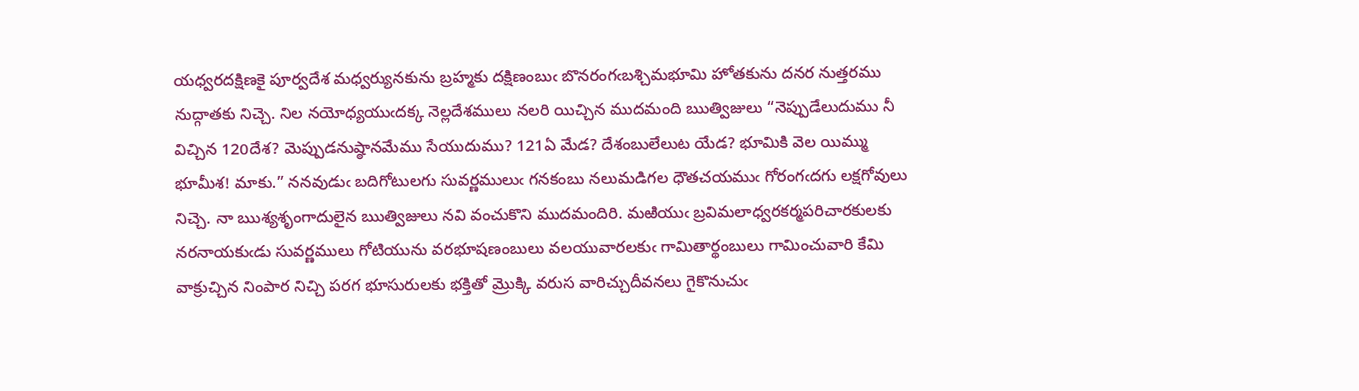యధ్వరదక్షిణకై పూర్వదేశ మధ్వర్యునకును బ్రహ్మకు దక్షిణంబుఁ బొనరంగఁబశ్చిమభూమి హోతకును దనర నుత్తరము నుద్గాతకు నిచ్చె. నిల నయోధ్యయుఁదక్క నెల్లదేశములు నలరి యిచ్చిన ముదమంది ఋత్విజులు “నెప్పుడేలుదుము నీ విచ్చిన 120దేశ? మెప్పుడనుష్ఠానమేము సేయుదుము? 121ఏ మేడ? దేశంబులేలుట యేడ? భూమికి వెల యిమ్ము భూమీశ! మాకు.” ననవుడుఁ బదిగోటులగు సువర్ణములుఁ గనకంబు నలుమడిగల ధౌతచయముఁ గోరంగఁదగు లక్షగోవులు నిచ్చె. నా ఋశ్యశృంగాదులైన ఋత్విజులు నవి వంచుకొని ముదమందిరి. మఱియుఁ బ్రవిమలాధ్వరకర్మపరిచారకులకు నరనాయకుఁడు సువర్ణములు గోటియును వరభూషణంబులు వలయువారలకుఁ గామితార్థంబులు గామించువారి కేమి వాక్రుచ్చిన నింపార నిచ్చి పరగ భూసురులకు భక్తితో మ్రొక్కి వరుస వారిచ్చుదీవనలు గైకొనుచుఁ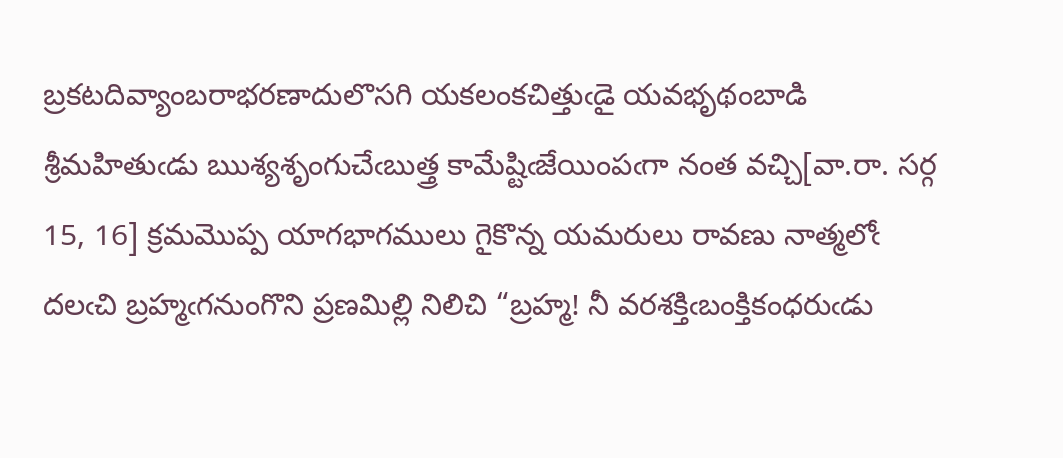బ్రకటదివ్యాంబరాభరణాదులొసగి యకలంకచిత్తుఁడై యవభృథంబాడి శ్రీమహితుఁడు ఋశ్యశృంగుచేఁబుత్త్ర కామేష్టిఁజేయింపఁగా నంత వచ్చి[వా.రా. సర్గ 15, 16] క్రమమొప్ప యాగభాగములు గైకొన్న యమరులు రావణు నాత్మలోఁ దలఁచి బ్రహ్మఁగనుంగొని ప్రణమిల్లి నిలిచి “బ్రహ్మ! నీ వరశక్తిఁబంక్తికంధరుఁడు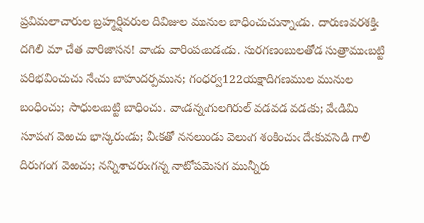ప్రవిమలాచారుల బ్రహ్మర్షివరుల దివిజుల మునుల బాధించుచున్నాఁడు. దారుణవరశక్తిఁ దగిలి మా చేత వారిజాసన! వాఁడు వారింపఁబడఁడు. సురగణంబులతోడ సుత్రాముఁబట్టి పరిభవించుచు నేఁచు బాహుదర్పమున; గంధర్వ122యక్షాదిగణముల మునుల బంధించు; సాధులఁబట్టి బాధించు. వాఁడన్నఁగులగిరుల్ వడవడ వడఁకు; వేఁడిమి సూపఁగ వెఱచు భాస్కరుఁడు; వీఁకతో ననలుండు వెలుఁగ శంకించుఁ దేఁకువసెడి గాలి దిరుగంగ వెఱచు; నన్నిశాచరుఁగన్న నాటోపమెసగ మున్నీరు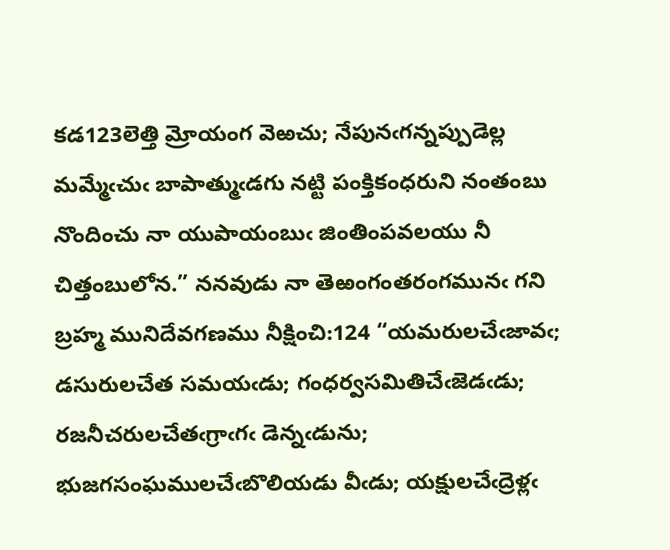కడ123లెత్తి మ్రోయంగ వెఱచు; నేపునఁగన్నప్పుడెల్ల మమ్మేఁచుఁ బాపాత్ముఁడగు నట్టి పంక్తికంధరుని నంతంబు నొందించు నా యుపాయంబుఁ జింతింపవలయు నీ చిత్తంబులోన.” ననవుడు నా తెఱంగంతరంగమునఁ గని బ్రహ్మ మునిదేవగణము నీక్షించి:124 “యమరులచేఁజావఁ; డసురులచేత సమయఁడు; గంధర్వసమితిచేఁజెడఁడు; రజనీచరులచేతఁగ్రాఁగఁ డెన్నఁడును; భుజగసంఘములచేఁబొలియడు వీఁడు; యక్షులచేఁద్రెళ్లఁ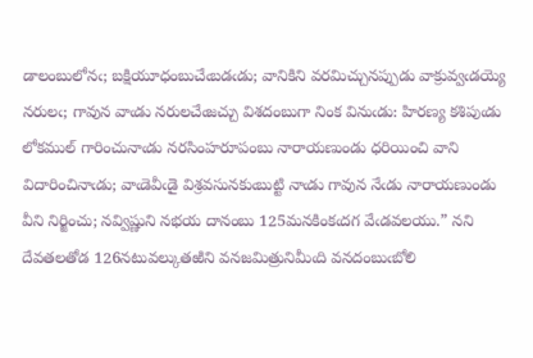డాలంబులోనఁ; బక్షియూధంబుచేఁబడఁడు; వానికిని వరమిచ్చునప్పుడు వాక్రువ్వఁడయ్యె నరులఁ; గావున వాఁడు నరులచేఁజచ్చు విశదంబుగా నింక వినుఁడు: హిరణ్య కశిపుఁడు లోకముల్ గారించునాఁడు నరసింహరూపంబు నారాయణుండు ధరియించి వాని విదారించినాఁడు; వాఁడెవీఁడై విశ్రవసునకుఁబుట్టి నాఁడు గావున నేఁడు నారాయణుండు వీని నిర్జించు; నవ్విష్ణుని నభయ దానంబు 125మనకింకఁదగ వేఁడవలయు.” నని దేవతలతోడ 126నటువల్కుతఱిని వనజమిత్రునిమీఁది వనదంబుఁబోలి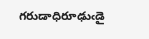గరుడాధిరూఢుఁడై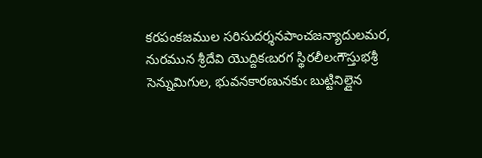కరపంకజముల సరిసుదర్శనపాంచజన్యాదులమర, నురమున శ్రీదేవి యొద్దికఁబరగ స్థిరలీలఁగౌస్తుభశ్రీ సెన్నుమిగుల, భువనకారణునకుఁ బుట్టినిల్లైన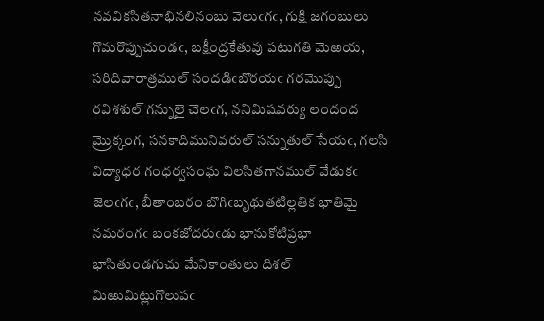నవవికసితనాభినలినంబు వెలుఁగఁ, గుక్షి జగంబులు గొమరొప్పుచుండఁ, బక్షీంద్రకేతువు పటుగతి మెఱయ, సరిదివారాత్రముల్ సందడిఁబొరయఁ గరమొప్పు రవిశశుల్ గన్నులై చెలఁగ, ననిమిషవర్యు లందంద మ్రొక్కంగ, సనకాదిమునివరుల్ సన్నుతుల్ సేయఁ, గలసి విద్యాధర గంధర్వసంఘ విలసితగానముల్ వేడుకఁ జెలఁగఁ, బీతాంబరం బొగిఁబృథుతటిల్లతిక భాతిమై నమరంగఁ బంకజోదరుఁడు భానుకోటిప్రభా భాసితుండగుచు మేనికాంతులు దిశల్ మిఱుమిట్లుగొలుపఁ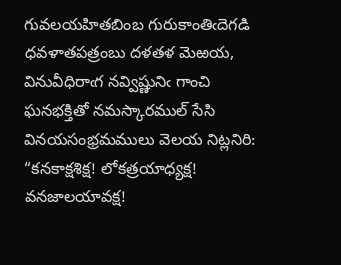గువలయహితబింబ గురుకాంతిఁదెగడి ధవళాతపత్రంబు దళతళ మెఱయ, వినువీధిరాఁగ నవ్విష్ణునిఁ గాంచి ఘనభక్తితో నమస్కారముల్ సేసి వినయసంభ్రమములు వెలయ నిట్లనిరి: “కనకాక్షశిక్ష! లోకత్రయాధ్యక్ష! వనజాలయావక్ష!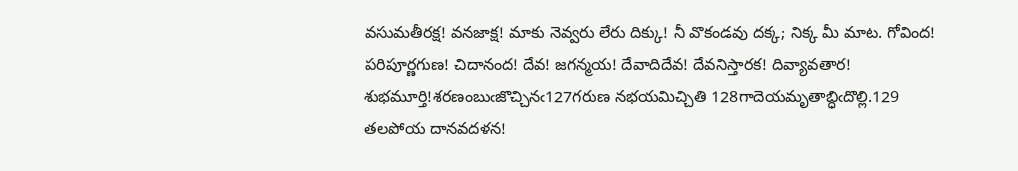వసుమతీరక్ష! వనజాక్ష! మాకు నెవ్వరు లేరు దిక్కు! నీ వొకండవు దక్క; నిక్క మీ మాట. గోవింద! పరిపూర్ణగుణ! చిదానంద! దేవ! జగన్మయ! దేవాదిదేవ! దేవనిస్తారక! దివ్యావతార! శుభమూర్తి!శరణంబుఁజొచ్చినఁ127గరుణ నభయమిచ్చితి 128గాదెయమృతాబ్ధిఁదొల్లి.129 తలపోయ దానవదళన!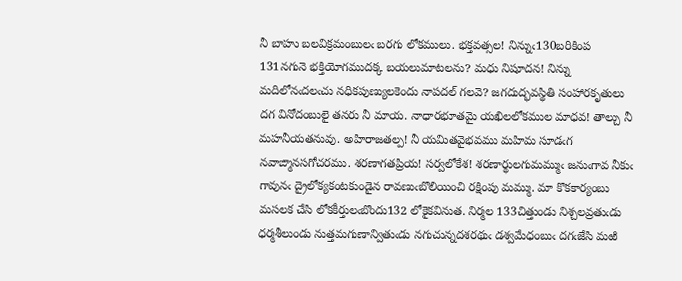నీ బాహు బలవిక్రమంబులఁ బరగు లోకములు. భక్తవత్సల! నిన్నుఁ130బరికింప 131నగునె భక్తియోగముదక్క బయలుమాటలను? మధు నిషూదన! నిన్ను మదిలోనఁదలఁచు నధికపుణ్యులకెందు నాపదల్ గలవె? జగదుద్భవస్థితి సంహారకృతులు దగ వినోదంబులై తనరు నీ మాయ. నాధారభూతమై యఖిలలోకముల మాధవ! తాల్చు నీ మహనీయతనువు. అహిరాజతల్ప! నీ యమితవైభవము మహిమ సూడఁగ నవాఙ్మానసగోచరము. శరణాగతప్రియ! సర్వలోకేశ! శరణార్థులగుమమ్ముఁ జనుఁగావ నీకుఁ గావునఁ ద్రైలోక్యకంటకుండైన రావణుఁబొలియించి రక్షింపు మమ్ము. మా కొకకార్యంబు మసలక చేసి లోకకీర్తులఁబొందు132 లోకైకవినుత. నిర్మల 133చిత్తుండు నిశ్చలవ్రతుఁడు ధర్మశీలుండు నుత్తమగుణాన్వితుఁడు నగుచున్నదశరథుఁ డశ్వమేధంబుఁ దగఁజేసి మఱి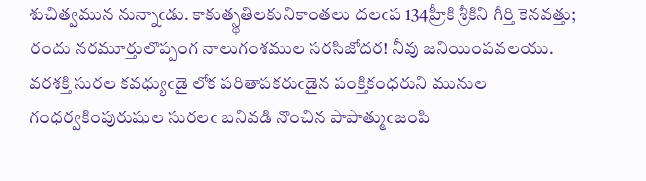శుచిత్వమున నున్నాఁడు. కాకుత్స్థతిలకునికాంతలు దలఁప 134హ్రీకి శ్రీకిని గీర్తి కెనవత్తు; రందు నరమూర్తులొప్పంగ నాలుగంశముల సరసిజోదర! నీవు జనియింపవలయు. వరశక్తి సురల కవధ్యుఁడై లోక పరితాపకరుఁడైన పంక్తికంధరుని మునుల గంధర్వకింపురుషుల సురలఁ బనివడి నొంచిన పాపాత్ముఁజంపి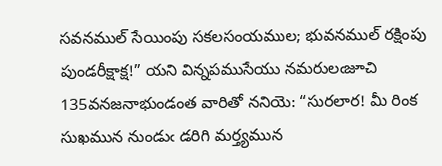సవనముల్ సేయింపు సకలసంయముల; భువనముల్ రక్షింపు పుండరీక్షాక్ష!” యని విన్నపముసేయు నమరులఁజూచి 135వనజనాభుండంత వారితో ననియె: “సురలార! మీ రింక సుఖమున నుండుఁ డరిగి మర్త్యమున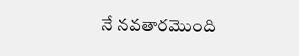నే నవతారమొంది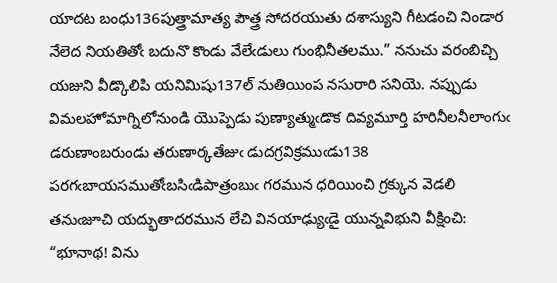యాదట బంధు136పుత్త్రామాత్య పౌత్త్ర సోదరయుతు దశాస్యుని గీటడంచి నిండార నేలెద నియతితోఁ బదునొ కొండు వేలేఁడులు గుంభినీతలము.” ననుచు వరంబిచ్చి యజుని వీడ్కొలిపి యనిమిషు137ల్ నుతియింప నసురారి సనియె. నప్పుడు విమలహోమాగ్నిలోనుండి యొప్పెడు పుణ్యాత్ముఁడొక దివ్యమూర్తి హరినీలనీలాంగుఁ డరుణాంబరుండు తరుణార్కతేజుఁ డుదగ్రవిక్రముఁడు138 పరగఁబాయసముతోఁబసిఁడిపాత్రంబుఁ గరమున ధరియించి గ్రక్కున వెడలి తనుఁజూచి యద్భుతాదరమున లేచి వినయాఢ్యుఁడై యున్నవిభుని వీక్షించి: “భూనాథ! విను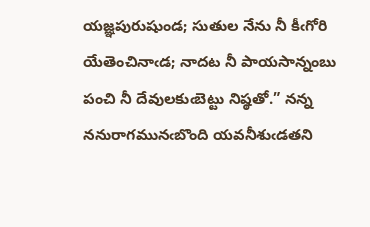యజ్ఞపురుషుండ; సుతుల నేను నీ కీఁగోరి యేతెంచినాఁడ; నాదట నీ పాయసాన్నంబు పంచి నీ దేవులకుఁబెట్టు నిష్ఠతో.” నన్న ననురాగమునఁబొంది యవనీశుఁడతని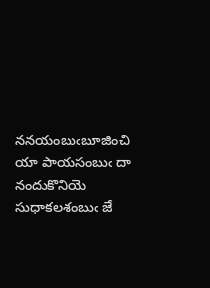ననయంబుఁబూజించి యా పాయసంబుఁ దా నందుకొనియె సుధాకలశంబుఁ జే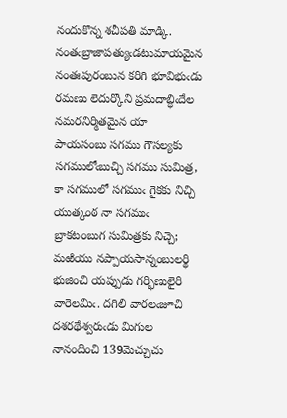నందుకొన్న శచీపతి మాడ్కి. నంతఁబ్రాజాపత్యుఁడటుమాయమైన నంతఃపురంబున కరిగి భూవిభుఁడు రమణు లెదుర్కొని ప్రమదాబ్ధిఁదేల నమరనిర్మితమైన యా పాయసంబు సగము గౌసల్యకు సగములోఁబుచ్చి సగము సుమిత్ర, కా సగములో సగముఁ గైకకు నిచ్చి యుత్కంఠ నా సగముఁ బ్రాకటంబుగ సుమిత్రకు నిచ్చె; మఱియు నప్పాయసాన్నంబులర్థి భుజించి యప్పుడు గర్భిణులైరి వారెలమిఁ. దగిలి వారలఁజూచి దశరథేశ్వరుఁడు మిగుల నానందించి 139మెచ్చుచు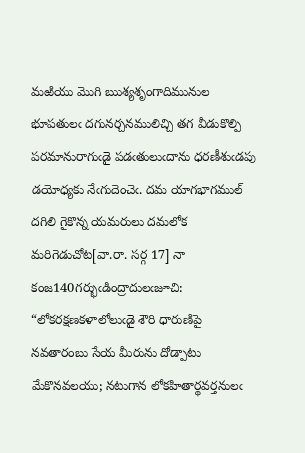మఱియు మొగి ఋశ్యశృంగాదిమునుల భూపతులఁ దగునర్చనములిచ్చి తగ వీడుకొల్పి పరమానురాగుఁడై పడఁతులుఁదాను ధరణీశుఁడపు డయోధ్యకు నేఁగుదెంచెఁ. దమ యాగభాగముల్ దగిలి గైకొన్న యమరులు దమలోక మరిగెడుచోట[వా.రా. సర్గ 17] నా కంజ140గర్భుఁడింద్రాదులఁజూచి: “లోకరక్షణకళాలోలుఁడై శౌరి ధారుణిపై నవతారంబు సేయ మీరును దోడ్పాటు మేకొనవలయు; నటుగాన లోకహితార్థవర్తనులఁ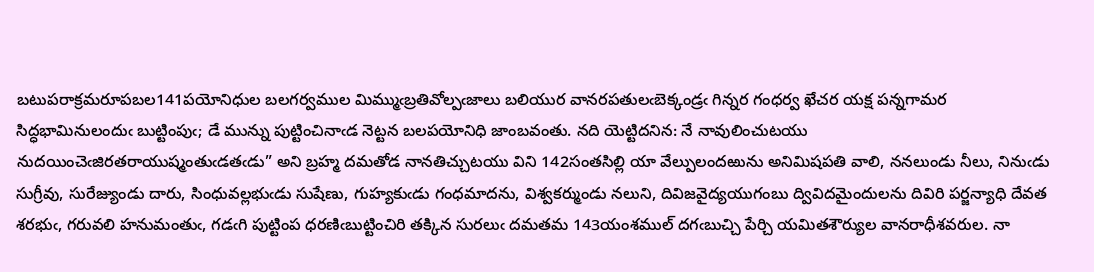బటుపరాక్రమరూపబల141పయోనిధుల బలగర్వముల మిమ్ముఁబ్రతివోల్పఁజాలు బలియుర వానరపతులఁబెక్కండ్రఁ గిన్నర గంధర్వ ఖేచర యక్ష పన్నగామర సిద్ధభామినులందుఁ బుట్టింపుఁ; డే మున్ను పుట్టించినాఁడ నెట్టన బలపయోనిధి జాంబవంతు. నది యెట్టిదనిన: నే నావులించుటయు నుదయించెఁజిరతరాయుష్మంతుఁడతఁడు” అని బ్రహ్మ దమతోడ నానతిచ్చుటయు విని 142సంతసిల్లి యా వేల్పులందఱును అనిమిషపతి వాలి, ననలుండు నీలు, నినుఁడు సుగ్రీవు, సురేజ్యుండు దారు, సింధువల్లభుఁడు సుషేణు, గుహ్యకుఁడు గంధమాదను, విశ్వకర్ముండు నలుని, దివిజవైద్యయుగంబు ద్వివిదమైందులను దివిరి పర్జన్యాధి దేవత శరభుఁ, గరువలి హనుమంతుఁ, గడఁగి పుట్టింప ధరణిఁబుట్టించిరి తక్కిన సురలుఁ దమతమ 143యంశముల్ దగఁబుచ్చి పేర్చి యమితశౌర్యుల వానరాధీశవరుల. నా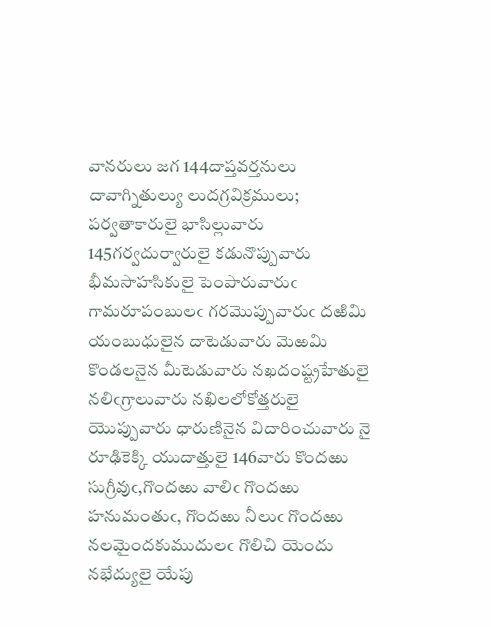వానరులు జగ 144దాప్తవర్తనులు దావాగ్నితుల్యు లుదగ్రవిక్రములు; పర్వతాకారులై భాసిల్లువారు 145గర్వదుర్వారులై కడునొప్పువారు భీమసాహసికులై పెంపారువారుఁ గామరూపంబులఁ గరమొప్పువారుఁ దఱిమి యంబుధులైన దాటెడువారు మెఱమి కొండలనైన మీటెడువారు నఖదంష్ట్రహేతులై నలిఁగ్రాలువారు నఖిలలోకోత్తరులై యొప్పువారు ధారుణినైన విదారించువారు నై రూఢికెక్కి యుదాత్తులై 146వారు కొందఱు సుగ్రీవుఁ,గొందఱు వాలిఁ గొందఱు హనుమంతుఁ, గొందఱు నీలుఁ గొందఱు నలమైందకుముదులఁ గొలిచి యెందు నభేద్యులై యేపు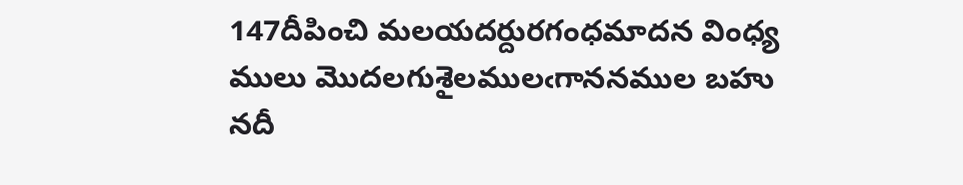147దీపించి మలయదర్దురగంధమాదన వింధ్య ములు మొదలగుశైలములఁగాననముల బహు నదీ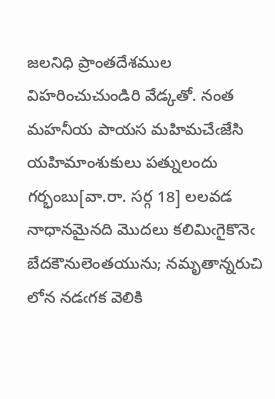జలనిధి ప్రాంతదేశముల విహరించుచుండిరి వేడ్కతో. నంత మహనీయ పాయస మహిమచేఁజేసి యహిమాంశుకులు పత్నులందు గర్భంబు[వా.రా. సర్గ 18] లలవడ నాధానమైనది మొదలు కలిమిఁగైకొనెఁ బేదకౌనులెంతయును; నమృతాన్నరుచి లోన నడఁగక వెలికి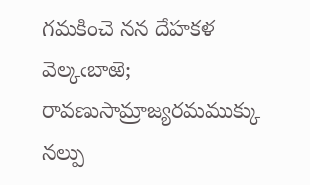గమకించె నన దేహకళ వెల్కఁబాఱె; రావణుసామ్రాజ్యరమముక్కు నల్పు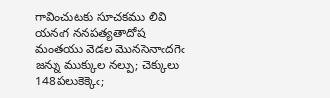గావించుటకు సూచకము లివి యనఁగ ననపత్యతాదోష మంతయు వెడల మొనసెనాఁదగెఁ జన్ను ముక్కుల నల్పు; చెక్కులు 148పలుకెక్కెఁ;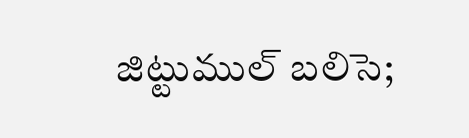జిట్టుముల్ బలిసె;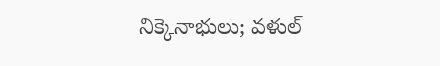నిక్కెనాభులు; వళుల్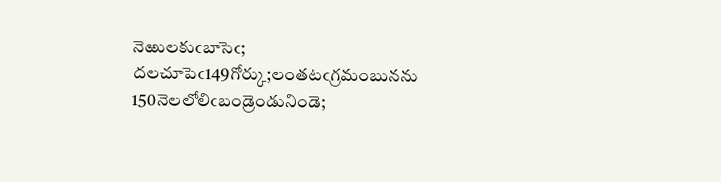నెఱులకుఁబాసెఁ; దలచూపెఁ149గోర్కు;లంతటఁగ్రమంబునను 150నెలలోలిఁబండ్రెండునిండె;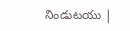నిండుటయు |